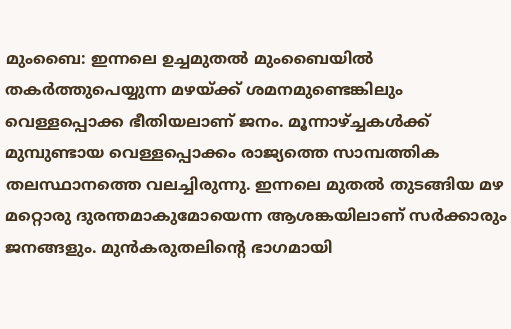മുംബൈ: ഇന്നലെ ഉച്ചമുതല്‍ മുംബൈയില്‍‌ തകര്‍ത്തുപെയ്യുന്ന മഴയ്ക്ക് ശമനമുണ്ടെങ്കിലും വെള്ളപ്പൊക്ക ഭീതിയലാണ് ജനം. മൂന്നാഴ്ച്ചകള്‍ക്ക് മുമ്പുണ്ടായ വെള്ളപ്പൊക്കം രാജ്യത്തെ സാമ്പത്തിക തലസ്ഥാനത്തെ വലച്ചിരുന്നു. ഇന്നലെ മുതല്‍ തുടങ്ങിയ മഴ മറ്റൊരു ദുരന്തമാകുമോയെന്ന ആശങ്കയിലാണ് സര്‍ക്കാരും ജനങ്ങളും. മുന്‍കരുതലിന്‍റെ ഭാഗമായി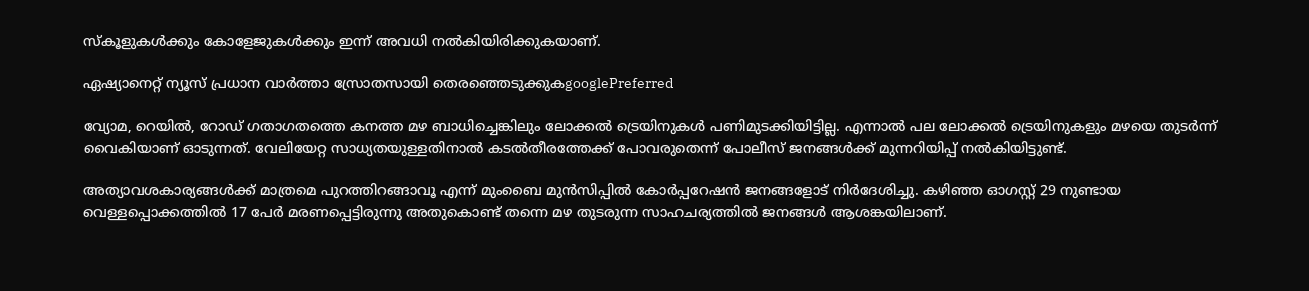സ്കൂളുകള്‍ക്കും കോളേജുകള്‍ക്കും ഇന്ന് അവധി നല്‍കിയിരിക്കുകയാണ്.

ഏഷ്യാനെറ്റ് ന്യൂസ് പ്രധാന വാർത്താ സ്രോതസായി തെരഞ്ഞെടുക്കുകgooglePreferred

വ്യോമ, റെയില്‍, റോഡ് ഗതാഗതത്തെ കനത്ത മഴ ബാധിച്ചെങ്കിലും ലോക്കല്‍ ട്രെയിനുകള്‍ പണിമുടക്കിയിട്ടില്ല. എന്നാല്‍ പല ലോക്കല്‍ ട്രെയിനുകളും മഴയെ തുടര്‍ന്ന് വൈകിയാണ് ഓടുന്നത്. വേലിയേറ്റ സാധ്യതയുള്ളതിനാല്‍ കടല്‍തീരത്തേക്ക് പോവരുതെന്ന് പോലീസ് ജനങ്ങള്‍ക്ക് മുന്നറിയിപ്പ് നല്‍കിയിട്ടുണ്ട്.

അത്യാവശകാര്യങ്ങള്‍ക്ക് മാത്രമെ പുറത്തിറങ്ങാവൂ എന്ന് മുംബൈ മുന്‍സിപ്പില്‍ കോര്‍പ്പറേഷന്‍ ജനങ്ങളോട് നിര്‍ദേശിച്ചു. കഴിഞ്ഞ ഓഗസ്റ്റ് 29 നുണ്ടായ വെള്ളപ്പൊക്കത്തില്‍ 17 പേര്‍ മരണപ്പെട്ടിരുന്നു അതുകൊണ്ട് തന്നെ മഴ തുടരുന്ന സാഹചര്യത്തില്‍ ജനങ്ങള്‍ ആശങ്കയിലാണ്.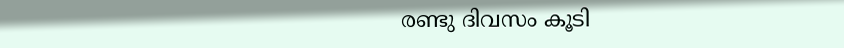രണ്ടു ദിവസം കൂടി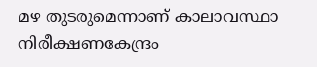മഴ തുടരുമെന്നാണ് കാലാവസ്ഥാ നിരീക്ഷണകേന്ദ്രം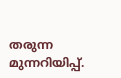തരുന്ന മുന്നറിയിപ്പ്.